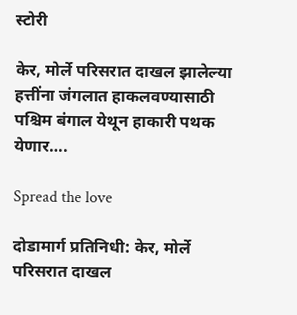स्टोरी

केर, मोर्ले परिसरात दाखल झालेल्या हत्तींना जंगलात हाकलवण्यासाठी पश्चिम बंगाल येथून हाकारी पथक येणार….

Spread the love

दोडामार्ग प्रतिनिधी: केर, मोर्ले परिसरात दाखल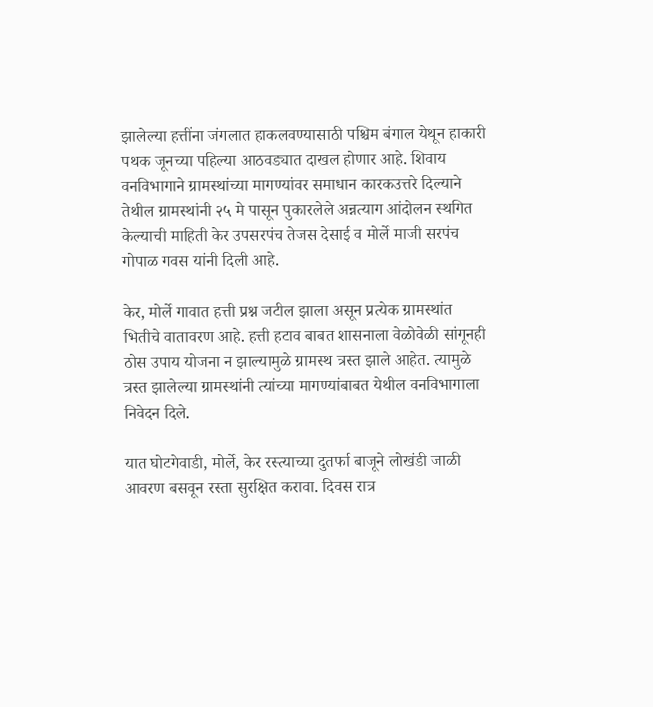झालेल्या हत्तींना जंगलात हाकलवण्यासाठी पश्चिम बंगाल येथून हाकारी पथक जूनच्या पहिल्या आठवड्यात दाखल होणार आहे. शिवाय वनविभागाने ग्रामस्थांच्या मागण्यांवर समाधान कारकउत्तरे दिल्याने तेथील ग्रामस्थांनी २५ मे पासून पुकारलेले अन्नत्याग आंदोलन स्थगित केल्याची माहिती केर उपसरपंच तेजस देसाई व मोर्ले माजी सरपंच गोपाळ गवस यांनी दिली आहे.

केर, मोर्ले गावात हत्ती प्रश्न जटील झाला असून प्रत्येक ग्रामस्थांत भितीचे वातावरण आहे. हत्ती हटाव बाबत शासनाला वेळोवेळी सांगूनही ठोस उपाय योजना न झाल्यामुळे ग्रामस्थ त्रस्त झाले आहेत. त्यामुळे त्रस्त झालेल्या ग्रामस्थांनी त्यांच्या मागण्यांबाबत येथील वनविभागाला निवेदन दिले.

यात घोटगेवाडी, मोर्ले, केर रस्त्याच्या दुतर्फा बाजूने लोखंडी जाळी आवरण बसवून रस्ता सुरक्षित करावा. दिवस रात्र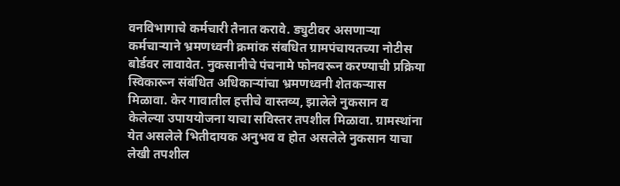वनविभागाचे कर्मचारी तैनात करावे. ड्युटीवर असणाऱ्या कर्मचाऱ्याने भ्रमणध्वनी क्रमांक संबधित ग्रामपंचायतच्या नोटीस बोर्डवर लावावेत. नुकसानीचे पंचनामे फोनवरून करण्याची प्रक्रिया स्विकारून संबंधित अधिकाऱ्यांचा भ्रमणध्वनी शेतकऱ्यास मिळावा. केर गावातील हत्तीचे वास्तव्य, झालेले नुकसान व केलेल्या उपाययोजना याचा सविस्तर तपशील मिळावा. ग्रामस्थांना येत असलेले भितीदायक अनुभव व होत असलेले नुकसान याचा लेखी तपशील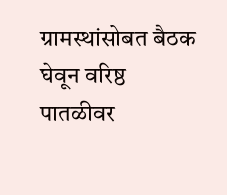ग्रामस्थांसोबत बैठक घेवून वरिष्ठ पातळीवर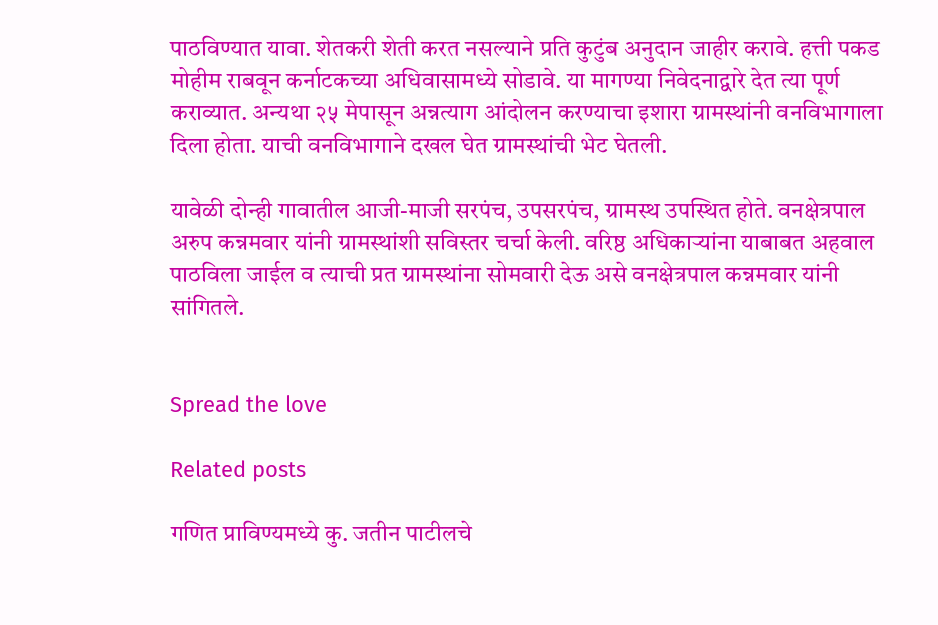पाठविण्यात यावा. शेतकरी शेती करत नसल्याने प्रति कुटुंब अनुदान जाहीर करावे. हत्ती पकड मोहीम राबवून कर्नाटकच्या अधिवासामध्ये सोडावे. या मागण्या निवेदनाद्वारे देत त्या पूर्ण कराव्यात. अन्यथा २५ मेपासून अन्नत्याग आंदोलन करण्याचा इशारा ग्रामस्थांनी वनविभागाला दिला होता. याची वनविभागाने दखल घेत ग्रामस्थांची भेट घेतली.

यावेळी दोन्ही गावातील आजी-माजी सरपंच, उपसरपंच, ग्रामस्थ उपस्थित होते. वनक्षेत्रपाल अरुप कन्नमवार यांनी ग्रामस्थांशी सविस्तर चर्चा केली. वरिष्ठ अधिकाऱ्यांना याबाबत अहवाल पाठविला जाईल व त्याची प्रत ग्रामस्थांना सोमवारी देऊ असे वनक्षेत्रपाल कन्नमवार यांनी सांगितले.


Spread the love

Related posts

गणित प्राविण्यमध्ये कु. जतीन पाटीलचे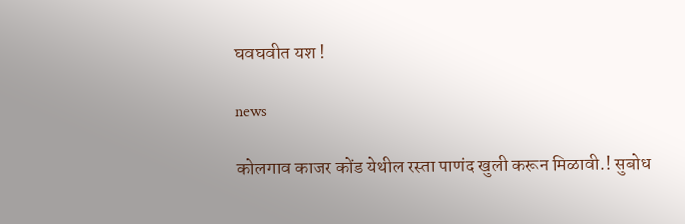घवघवीत यश !

news

कोलगाव काजर कोंड येथील रस्ता पाणंद खुली करून मिळावी.! सुबोध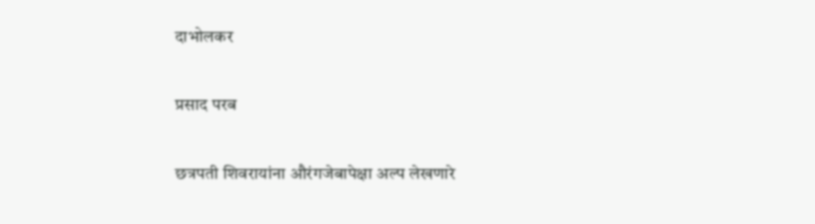दाभोलकर

प्रसाद परब

छत्रपती शिवरायांना औरंगजेबापेक्षा अल्प लेखणारे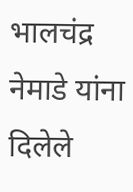भालचंद्र नेमाडे यांना दिलेले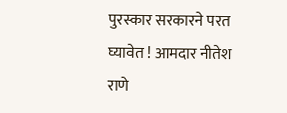पुरस्कार सरकारने परत घ्यावेत ! आमदार नीतेश राणे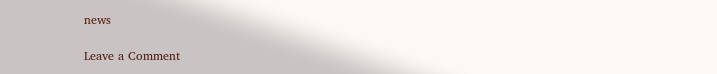news

Leave a Comment